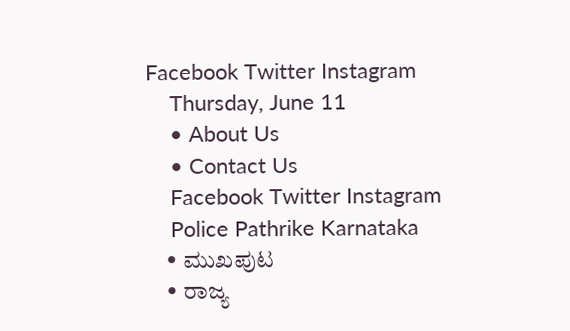Facebook Twitter Instagram
    Thursday, June 11
    • About Us
    • Contact Us
    Facebook Twitter Instagram
    Police Pathrike Karnataka
    • ಮುಖಪುಟ
    • ರಾಜ್ಯ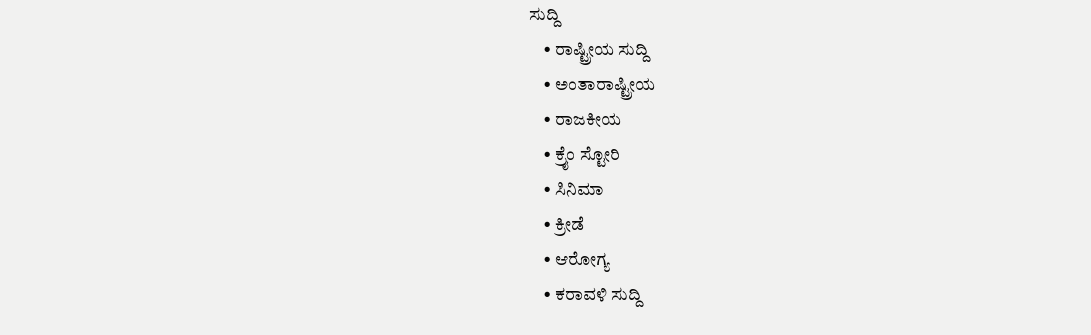ಸುದ್ದಿ
    • ರಾಷ್ಟ್ರೀಯ ಸುದ್ದಿ
    • ಅಂತಾರಾಷ್ಟ್ರೀಯ
    • ರಾಜಕೀಯ
    • ಕ್ರೈಂ ಸ್ಟೋರಿ
    • ಸಿನಿಮಾ
    • ಕ್ರೀಡೆ
    • ಆರೋಗ್ಯ
    • ಕರಾವಳಿ ಸುದ್ದಿ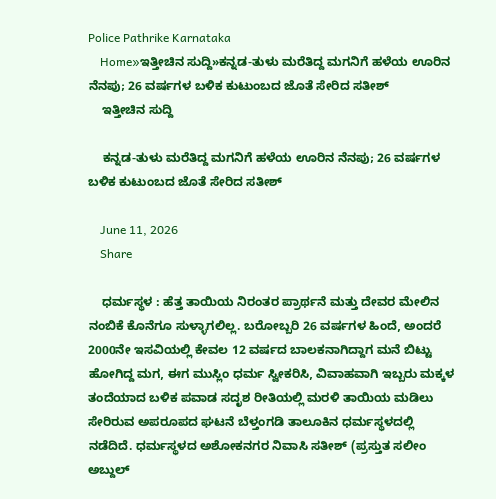Police Pathrike Karnataka
    Home»ಇತ್ತೀಚಿನ ಸುದ್ದಿ»ಕನ್ನಡ-ತುಳು ಮರೆತಿದ್ದ ಮಗನಿಗೆ ಹಳೆಯ ಊರಿನ ನೆನಪು; 26 ವರ್ಷಗಳ ಬಳಿಕ ಕುಟುಂಬದ ಜೊತೆ ಸೇರಿದ ಸತೀಶ್
    ಇತ್ತೀಚಿನ ಸುದ್ದಿ

    ಕನ್ನಡ-ತುಳು ಮರೆತಿದ್ದ ಮಗನಿಗೆ ಹಳೆಯ ಊರಿನ ನೆನಪು; 26 ವರ್ಷಗಳ ಬಳಿಕ ಕುಟುಂಬದ ಜೊತೆ ಸೇರಿದ ಸತೀಶ್

    June 11, 2026
    Share

    ಧರ್ಮಸ್ಥಳ : ಹೆತ್ತ ತಾಯಿಯ ನಿರಂತರ ಪ್ರಾರ್ಥನೆ ಮತ್ತು ದೇವರ ಮೇಲಿನ ನಂಬಿಕೆ ಕೊನೆಗೂ ಸುಳ್ಳಾಗಲಿಲ್ಲ. ಬರೋಬ್ಬರಿ 26 ವರ್ಷಗಳ ಹಿಂದೆ, ಅಂದರೆ 2000ನೇ ಇಸವಿಯಲ್ಲಿ ಕೇವಲ 12 ವರ್ಷದ ಬಾಲಕನಾಗಿದ್ದಾಗ ಮನೆ ಬಿಟ್ಟು ಹೋಗಿದ್ದ ಮಗ, ಈಗ ಮುಸ್ಲಿಂ ಧರ್ಮ ಸ್ವೀಕರಿಸಿ, ವಿವಾಹವಾಗಿ ಇಬ್ಬರು ಮಕ್ಕಳ ತಂದೆಯಾದ ಬಳಿಕ ಪವಾಡ ಸದೃಶ ರೀತಿಯಲ್ಲಿ ಮರಳಿ ತಾಯಿಯ ಮಡಿಲು ಸೇರಿರುವ ಅಪರೂಪದ ಘಟನೆ ಬೆಳ್ತಂಗಡಿ ತಾಲೂಕಿನ ಧರ್ಮಸ್ಥಳದಲ್ಲಿ ನಡೆದಿದೆ. ಧರ್ಮಸ್ಥಳದ ಅಶೋಕನಗರ ನಿವಾಸಿ ಸತೀಶ್ (ಪ್ರಸ್ತುತ ಸಲೀಂ ಅಬ್ದುಲ್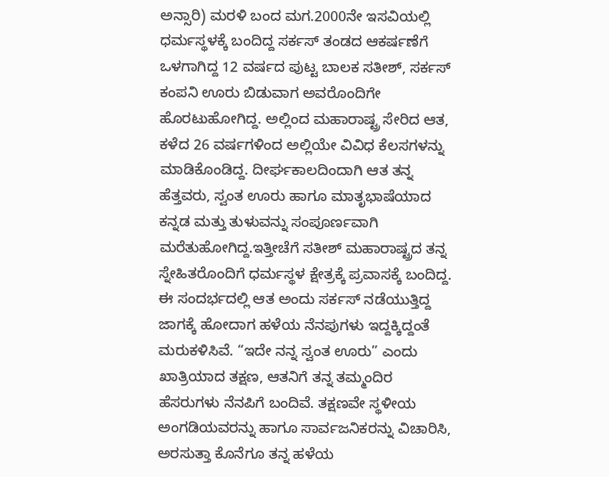ಅನ್ಸಾರಿ) ಮರಳಿ ಬಂದ ಮಗ.2000ನೇ ಇಸವಿಯಲ್ಲಿ ಧರ್ಮಸ್ಥಳಕ್ಕೆ ಬಂದಿದ್ದ ಸರ್ಕಸ್ ತಂಡದ ಆಕರ್ಷಣೆಗೆ ಒಳಗಾಗಿದ್ದ 12 ವರ್ಷದ ಪುಟ್ಟ ಬಾಲಕ ಸತೀಶ್, ಸರ್ಕಸ್ ಕಂಪನಿ ಊರು ಬಿಡುವಾಗ ಅವರೊಂದಿಗೇ ಹೊರಟುಹೋಗಿದ್ದ. ಅಲ್ಲಿಂದ ಮಹಾರಾಷ್ಟ್ರ ಸೇರಿದ ಆತ, ಕಳೆದ 26 ವರ್ಷಗಳಿಂದ ಅಲ್ಲಿಯೇ ವಿವಿಧ ಕೆಲಸಗಳನ್ನು ಮಾಡಿಕೊಂಡಿದ್ದ. ದೀರ್ಘಕಾಲದಿಂದಾಗಿ ಆತ ತನ್ನ ಹೆತ್ತವರು, ಸ್ವಂತ ಊರು ಹಾಗೂ ಮಾತೃಭಾಷೆಯಾದ ಕನ್ನಡ ಮತ್ತು ತುಳುವನ್ನು ಸಂಪೂರ್ಣವಾಗಿ ಮರೆತುಹೋಗಿದ್ದ.ಇತ್ತೀಚೆಗೆ ಸತೀಶ್ ಮಹಾರಾಷ್ಟ್ರದ ತನ್ನ ಸ್ನೇಹಿತರೊಂದಿಗೆ ಧರ್ಮಸ್ಥಳ ಕ್ಷೇತ್ರಕ್ಕೆ ಪ್ರವಾಸಕ್ಕೆ ಬಂದಿದ್ದ. ಈ ಸಂದರ್ಭದಲ್ಲಿ ಆತ ಅಂದು ಸರ್ಕಸ್ ನಡೆಯುತ್ತಿದ್ದ ಜಾಗಕ್ಕೆ ಹೋದಾಗ ಹಳೆಯ ನೆನಪುಗಳು ಇದ್ದಕ್ಕಿದ್ದಂತೆ ಮರುಕಳಿಸಿವೆ. “ಇದೇ ನನ್ನ ಸ್ವಂತ ಊರು” ಎಂದು ಖಾತ್ರಿಯಾದ ತಕ್ಷಣ, ಆತನಿಗೆ ತನ್ನ ತಮ್ಮಂದಿರ ಹೆಸರುಗಳು ನೆನಪಿಗೆ ಬಂದಿವೆ. ತಕ್ಷಣವೇ ಸ್ಥಳೀಯ ಅಂಗಡಿಯವರನ್ನು ಹಾಗೂ ಸಾರ್ವಜನಿಕರನ್ನು ವಿಚಾರಿಸಿ, ಅರಸುತ್ತಾ ಕೊನೆಗೂ ತನ್ನ ಹಳೆಯ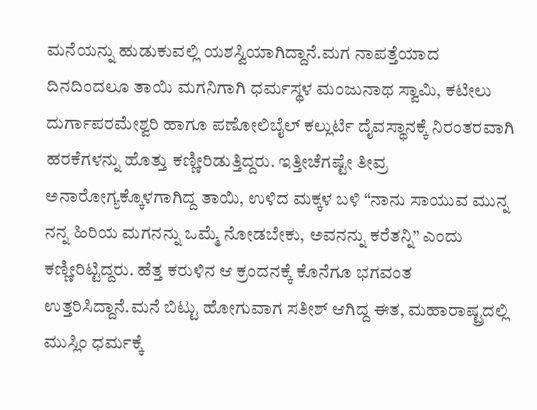ಮನೆಯನ್ನು ಹುಡುಕುವಲ್ಲಿ ಯಶಸ್ವಿಯಾಗಿದ್ದಾನೆ.ಮಗ ನಾಪತ್ತೆಯಾದ ದಿನದಿಂದಲೂ ತಾಯಿ ಮಗನಿಗಾಗಿ ಧರ್ಮಸ್ಥಳ ಮಂಜುನಾಥ ಸ್ವಾಮಿ, ಕಟೀಲು ದುರ್ಗಾಪರಮೇಶ್ವರಿ ಹಾಗೂ ಪಣೋಲಿಬೈಲ್ ಕಲ್ಲುರ್ಟಿ ದೈವಸ್ಥಾನಕ್ಕೆ ನಿರಂತರವಾಗಿ ಹರಕೆಗಳನ್ನು ಹೊತ್ತು ಕಣ್ಣೀರಿಡುತ್ತಿದ್ದರು. ಇತ್ತೀಚೆಗಷ್ಟೇ ತೀವ್ರ ಅನಾರೋಗ್ಯಕ್ಕೊಳಗಾಗಿದ್ದ ತಾಯಿ, ಉಳಿದ ಮಕ್ಕಳ ಬಳಿ “ನಾನು ಸಾಯುವ ಮುನ್ನ ನನ್ನ ಹಿರಿಯ ಮಗನನ್ನು ಒಮ್ಮೆ ನೋಡಬೇಕು, ಅವನನ್ನು ಕರೆತನ್ನಿ” ಎಂದು ಕಣ್ಣೀರಿಟ್ಟಿದ್ದರು. ಹೆತ್ತ ಕರುಳಿನ ಆ ಕ್ರಂದನಕ್ಕೆ ಕೊನೆಗೂ ಭಗವಂತ ಉತ್ತರಿಸಿದ್ದಾನೆ.ಮನೆ ಬಿಟ್ಟು ಹೋಗುವಾಗ ಸತೀಶ್ ಆಗಿದ್ದ ಈತ, ಮಹಾರಾಷ್ಟ್ರದಲ್ಲಿ ಮುಸ್ಲಿಂ ಧರ್ಮಕ್ಕೆ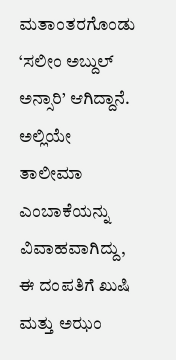ಮತಾಂತರಗೊಂಡು ‘ಸಲೀಂ ಅಬ್ದುಲ್ ಅನ್ಸಾರಿ’ ಆಗಿದ್ದಾನೆ. ಅಲ್ಲಿಯೇ ತಾಲೀಮಾ ಎಂಬಾಕೆಯನ್ನು ವಿವಾಹವಾಗಿದ್ದು, ಈ ದಂಪತಿಗೆ ಖುಷಿ ಮತ್ತು ಅಝಂ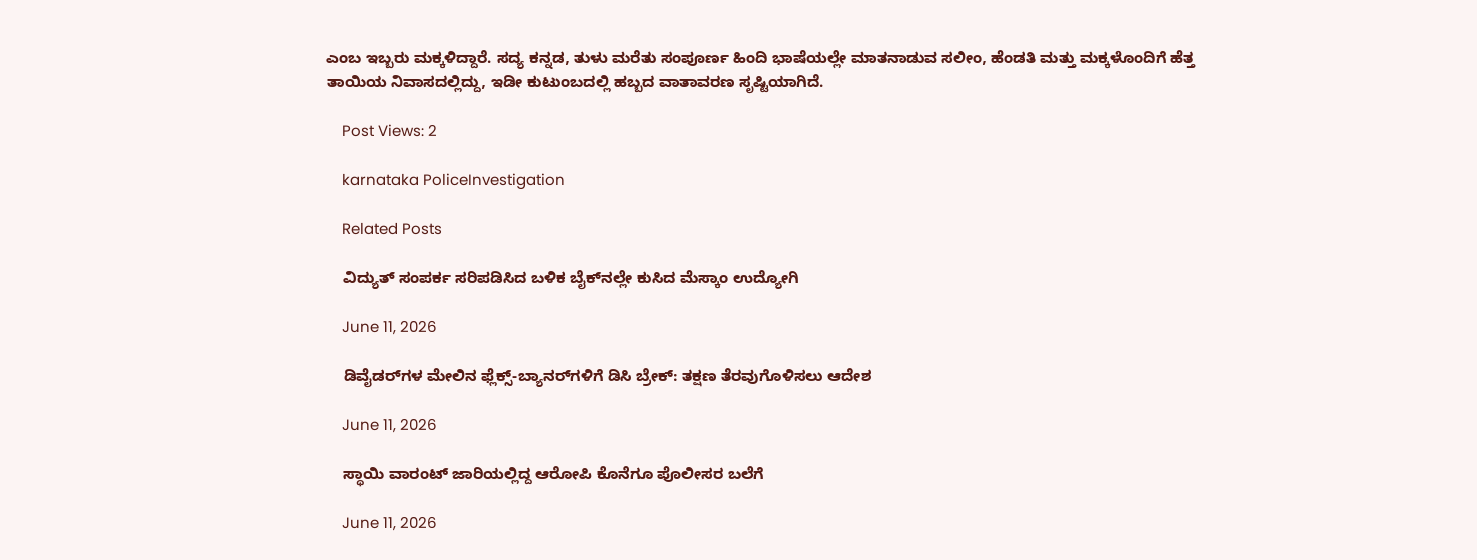ಎಂಬ ಇಬ್ಬರು ಮಕ್ಕಳಿದ್ದಾರೆ. ಸದ್ಯ ಕನ್ನಡ, ತುಳು ಮರೆತು ಸಂಪೂರ್ಣ ಹಿಂದಿ ಭಾಷೆಯಲ್ಲೇ ಮಾತನಾಡುವ ಸಲೀಂ, ಹೆಂಡತಿ ಮತ್ತು ಮಕ್ಕಳೊಂದಿಗೆ ಹೆತ್ತ ತಾಯಿಯ ನಿವಾಸದಲ್ಲಿದ್ದು, ಇಡೀ ಕುಟುಂಬದಲ್ಲಿ ಹಬ್ಬದ ವಾತಾವರಣ ಸೃಷ್ಟಿಯಾಗಿದೆ.

    Post Views: 2

    karnataka PoliceInvestigation

    Related Posts

    ವಿದ್ಯುತ್ ಸಂಪರ್ಕ ಸರಿಪಡಿಸಿದ ಬಳಿಕ ಬೈಕ್‌ನಲ್ಲೇ ಕುಸಿದ ಮೆಸ್ಕಾಂ ಉದ್ಯೋಗಿ

    June 11, 2026

    ಡಿವೈಡರ್‌ಗಳ ಮೇಲಿನ ಫ್ಲೆಕ್ಸ್-ಬ್ಯಾನರ್‌ಗಳಿಗೆ ಡಿಸಿ ಬ್ರೇಕ್: ತಕ್ಷಣ ತೆರವುಗೊಳಿಸಲು ಆದೇಶ

    June 11, 2026

    ಸ್ಥಾಯಿ ವಾರಂಟ್ ಜಾರಿಯಲ್ಲಿದ್ದ ಆರೋಪಿ ಕೊನೆಗೂ ಪೊಲೀಸರ ಬಲೆಗೆ

    June 11, 2026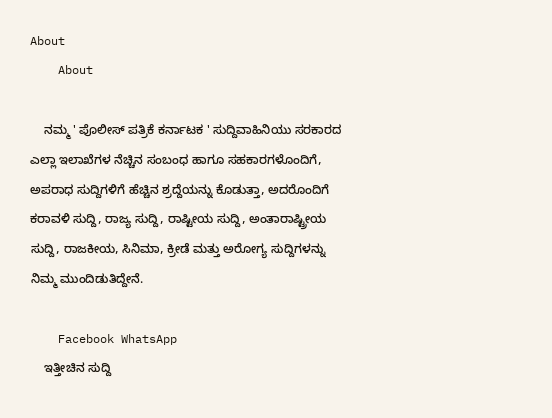About
    About

    ನಮ್ಮ ' ಪೊಲೀಸ್ ಪತ್ರಿಕೆ ಕರ್ನಾಟಕ ' ಸುದ್ದಿವಾಹಿನಿಯು ಸರಕಾರದ ಎಲ್ಲಾ ಇಲಾಖೆಗಳ ನೆಚ್ಚಿನ ಸಂಬಂಧ ಹಾಗೂ ಸಹಕಾರಗಳೊಂದಿಗೆ, ಅಪರಾಧ ಸುದ್ದಿಗಳಿಗೆ ಹೆಚ್ಚಿನ ಶ್ರದ್ದೆಯನ್ನು ಕೊಡುತ್ತಾ, ಅದರೊಂದಿಗೆ ಕರಾವಳಿ ಸುದ್ದಿ, ರಾಜ್ಯ ಸುದ್ದಿ, ರಾಷ್ಟೀಯ ಸುದ್ದಿ, ಅಂತಾರಾಷ್ಟ್ರೀಯ ಸುದ್ದಿ, ರಾಜಕೀಯ, ಸಿನಿಮಾ, ಕ್ರೀಡೆ ಮತ್ತು ಅರೋಗ್ಯ ಸುದ್ದಿಗಳನ್ನು ನಿಮ್ಮ ಮುಂದಿಡುತಿದ್ದೇನೆ.

    Facebook WhatsApp
    ಇತ್ತೀಚಿನ ಸುದ್ದಿ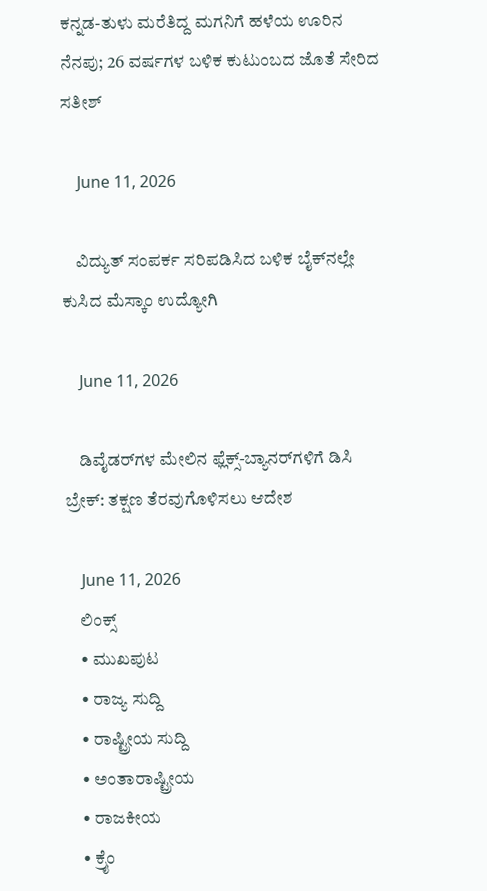ಕನ್ನಡ-ತುಳು ಮರೆತಿದ್ದ ಮಗನಿಗೆ ಹಳೆಯ ಊರಿನ ನೆನಪು; 26 ವರ್ಷಗಳ ಬಳಿಕ ಕುಟುಂಬದ ಜೊತೆ ಸೇರಿದ ಸತೀಶ್

    June 11, 2026

    ವಿದ್ಯುತ್ ಸಂಪರ್ಕ ಸರಿಪಡಿಸಿದ ಬಳಿಕ ಬೈಕ್‌ನಲ್ಲೇ ಕುಸಿದ ಮೆಸ್ಕಾಂ ಉದ್ಯೋಗಿ

    June 11, 2026

    ಡಿವೈಡರ್‌ಗಳ ಮೇಲಿನ ಫ್ಲೆಕ್ಸ್-ಬ್ಯಾನರ್‌ಗಳಿಗೆ ಡಿಸಿ ಬ್ರೇಕ್: ತಕ್ಷಣ ತೆರವುಗೊಳಿಸಲು ಆದೇಶ

    June 11, 2026
    ಲಿಂಕ್ಸ್
    • ಮುಖಪುಟ
    • ರಾಜ್ಯ ಸುದ್ದಿ
    • ರಾಷ್ಟ್ರೀಯ ಸುದ್ದಿ
    • ಅಂತಾರಾಷ್ಟ್ರೀಯ
    • ರಾಜಕೀಯ
    • ಕ್ರೈಂ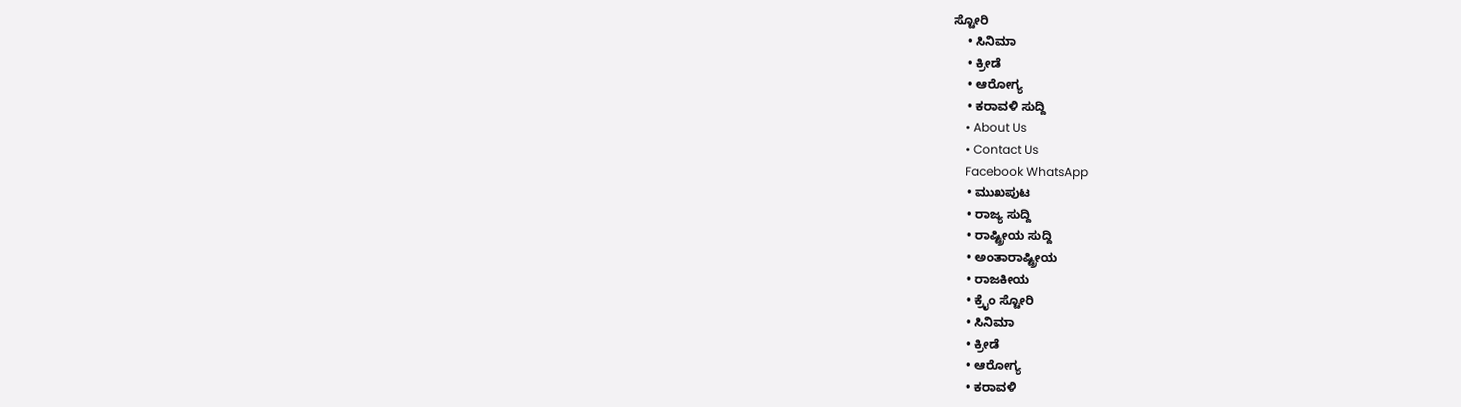ಸ್ಟೋರಿ
    • ಸಿನಿಮಾ
    • ಕ್ರೀಡೆ
    • ಆರೋಗ್ಯ
    • ಕರಾವಳಿ ಸುದ್ದಿ
    • About Us
    • Contact Us
    Facebook WhatsApp
    • ಮುಖಪುಟ
    • ರಾಜ್ಯ ಸುದ್ದಿ
    • ರಾಷ್ಟ್ರೀಯ ಸುದ್ದಿ
    • ಅಂತಾರಾಷ್ಟ್ರೀಯ
    • ರಾಜಕೀಯ
    • ಕ್ರೈಂ ಸ್ಟೋರಿ
    • ಸಿನಿಮಾ
    • ಕ್ರೀಡೆ
    • ಆರೋಗ್ಯ
    • ಕರಾವಳಿ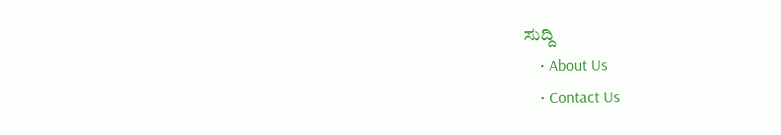ಸುದ್ದಿ
    • About Us
    • Contact Us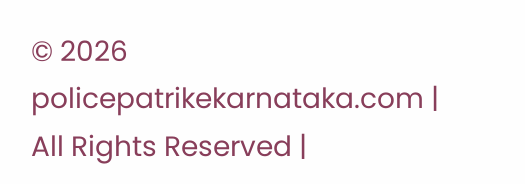© 2026 policepatrikekarnataka.com | All Rights Reserved |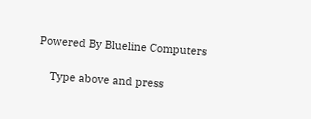Powered By Blueline Computers

    Type above and press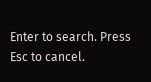Enter to search. Press Esc to cancel.